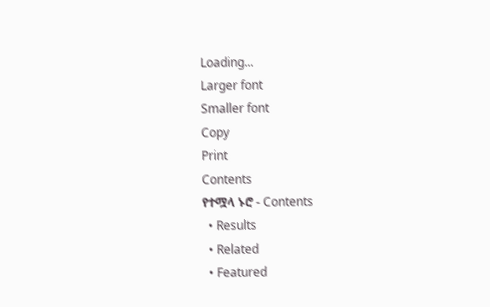Loading...
Larger font
Smaller font
Copy
Print
Contents
የተሟላ ኑሮ - Contents
  • Results
  • Related
  • Featured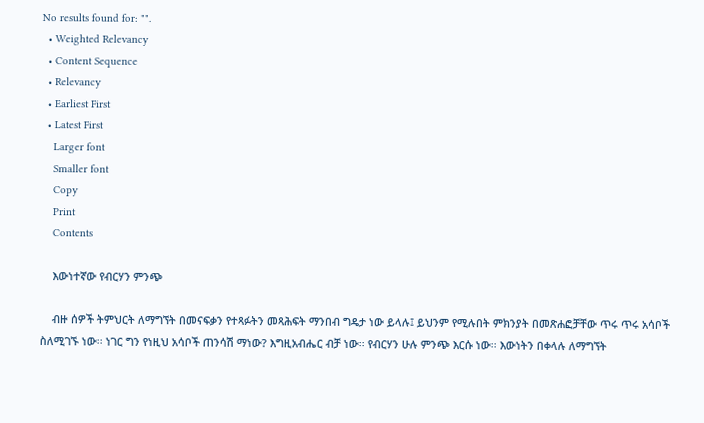No results found for: "".
  • Weighted Relevancy
  • Content Sequence
  • Relevancy
  • Earliest First
  • Latest First
    Larger font
    Smaller font
    Copy
    Print
    Contents

    እውነተኛው የብርሃን ምንጭ

    ብዙ ሰዎች ትምህርት ለማግኘት በመናፍቃን የተጻፉትን መጻሕፍት ማንበብ ግዴታ ነው ይላሉ፤ ይህንም የሚሉበት ምክንያት በመጽሐፎቻቸው ጥሩ ጥሩ አሳቦች ስለሚገኙ ነው፡፡ ነገር ግን የነዚህ አሳቦች ጠንሳሽ ማነው? እግዚአብሔር ብቻ ነው፡፡ የብርሃን ሁሉ ምንጭ እርሱ ነው፡፡ እውነትን በቀላሉ ለማግኘት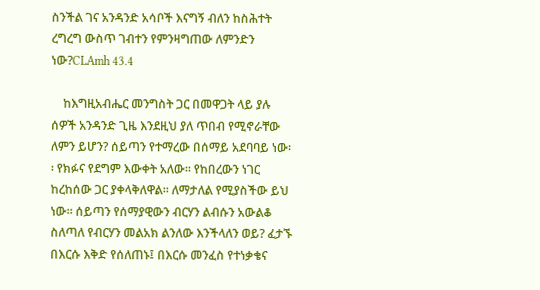ስንችል ገና አንዳንድ አሳቦች እናግኝ ብለን ከስሕተት ረግረግ ውስጥ ገብተን የምንዛግጠው ለምንድን ነው?CLAmh 43.4

    ከእግዚአብሔር መንግስት ጋር በመዋጋት ላይ ያሉ ሰዎች አንዳንድ ጊዜ እንደዚህ ያለ ጥበብ የሚኖራቸው ለምን ይሆን? ሰይጣን የተማረው በሰማይ አደባባይ ነው፡፡ የክፉና የደግም እውቀት አለው፡፡ የከበረውን ነገር ከረከሰው ጋር ያቀላቅለዋል፡፡ ለማታለል የሚያስችው ይህ ነው፡፡ ሰይጣን የሰማያዊውን ብርሃን ልብሱን አውልቆ ስለጣለ የብርሃን መልአክ ልንለው እንችላለን ወይ? ፈታኙ በእርሱ እቅድ የሰለጠኑ፤ በእርሱ መንፈስ የተነቃቄና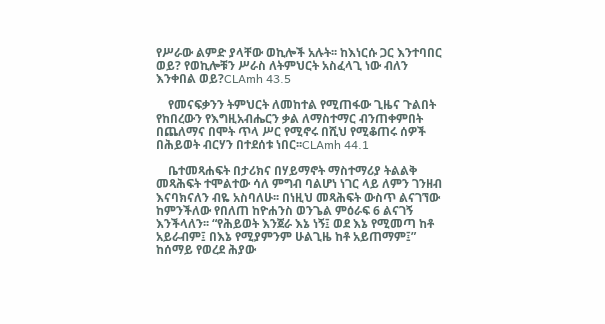የሥራው ልምድ ያላቸው ወኪሎች አሉት፡፡ ከእነርሱ ጋር እንተባበር ወይ? የወኪሎቹን ሥራስ ለትምህርት አስፈላጊ ነው ብለን እንቀበል ወይ?CLAmh 43.5

    የመናፍቃንን ትምህርት ለመከተል የሚጠፋው ጊዜና ጉልበት የከበረውን የእግዚአብሔርን ቃል ለማስተማር ብንጠቀምበት በጨለማና በሞት ጥላ ሥር የሚኖሩ በሺህ የሚቆጠሩ ሰዎች በሕይወት ብርሃን በተደሰቱ ነበር፡፡CLAmh 44.1

    ቤተመጻሐፍት በታሪክና በሃይማኖት ማስተማሪያ ትልልቅ መጻሕፍት ተሞልተው ሳለ ምግብ ባልሆነ ነገር ላይ ለምን ገንዘብ እናባክናለን ብዬ አስባለሁ፡፡ በነዚህ መጻሕፍት ውስጥ ልናገኘው ከምንችለው የበለጠ ከዮሐንስ ወንጌል ምዕራፍ 6 ልናገኝ እንችላለን፡፡ “የሕይወት እንጀራ እኔ ነኝ፤ ወደ እኔ የሚመጣ ከቶ አይራብም፤ በእኔ የሚያምንም ሁልጊዜ ከቶ አይጠማም፤” ከሰማይ የወረደ ሕያው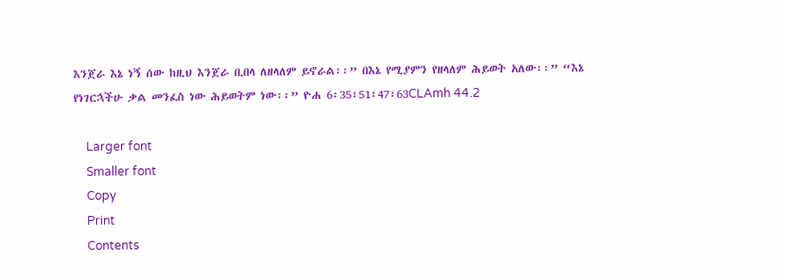እንጀራ እኔ ነኝ ሰው ከዚህ እንጀራ ቢበላ ለዘላለም ይኖራል፡፡” በእኔ የሚያምን የዘላለም ሕይወት አለው፡፡” “እኔ የነገርኋችሁ ቃል መንፈስ ነው ሕይወትም ነው፡፡” ዮሐ 6፡35፣51፣47፣63CLAmh 44.2

    Larger font
    Smaller font
    Copy
    Print
    Contents